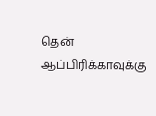தென் ஆப்பிரிக்காவுக்கு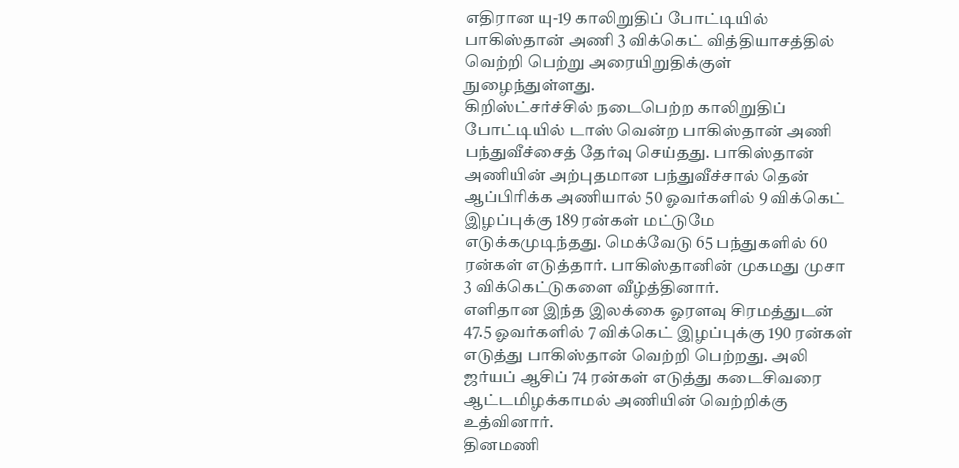எதிரான யு-19 காலிறுதிப் போட்டியில் பாகிஸ்தான் அணி 3 விக்கெட் வித்தியாசத்தில் வெற்றி பெற்று அரையிறுதிக்குள் நுழைந்துள்ளது.
கிறிஸ்ட்சர்ச்சில் நடைபெற்ற காலிறுதிப் போட்டியில் டாஸ் வென்ற பாகிஸ்தான் அணி பந்துவீச்சைத் தேர்வு செய்தது. பாகிஸ்தான் அணியின் அற்புதமான பந்துவீச்சால் தென் ஆப்பிரிக்க அணியால் 50 ஓவர்களில் 9 விக்கெட் இழப்புக்கு 189 ரன்கள் மட்டுமே எடுக்கமுடிந்தது. மெக்வேடு 65 பந்துகளில் 60 ரன்கள் எடுத்தார். பாகிஸ்தானின் முகமது முசா 3 விக்கெட்டுகளை வீழ்த்தினார்.
எளிதான இந்த இலக்கை ஓரளவு சிரமத்துடன் 47.5 ஓவர்களில் 7 விக்கெட் இழப்புக்கு 190 ரன்கள் எடுத்து பாகிஸ்தான் வெற்றி பெற்றது. அலி ஜர்யப் ஆசிப் 74 ரன்கள் எடுத்து கடைசிவரை ஆட்டமிழக்காமல் அணியின் வெற்றிக்கு உத்வினார்.
தினமணி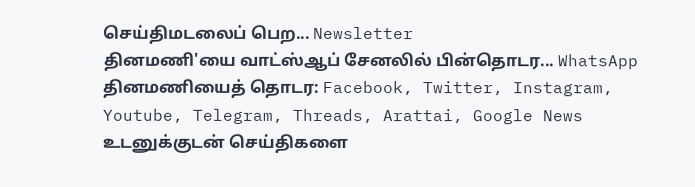செய்திமடலைப் பெற... Newsletter
தினமணி'யை வாட்ஸ்ஆப் சேனலில் பின்தொடர... WhatsApp
தினமணியைத் தொடர: Facebook, Twitter, Instagram, Youtube, Telegram, Threads, Arattai, Google News
உடனுக்குடன் செய்திகளை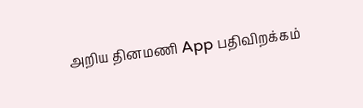அறிய தினமணி App பதிவிறக்கம்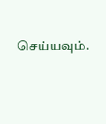செய்யவும்.